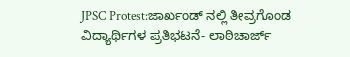JPSC Protest:ಜಾರ್ಖಂಡ್ ನಲ್ಲಿ ತೀವ್ರಗೊಂಡ ವಿದ್ಯಾರ್ಥಿಗಳ ಪ್ರತಿಭಟನೆ- ಲಾಠಿಚಾರ್ಜ್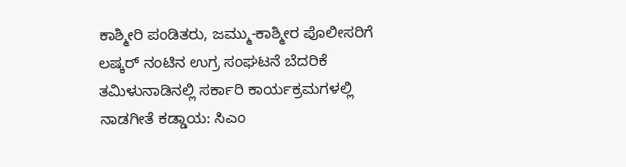ಕಾಶ್ಮೀರಿ ಪಂಡಿತರು, ಜಮ್ಮು-ಕಾಶ್ಮೀರ ಪೊಲೀಸರಿಗೆ ಲಷ್ಕರ್ ನಂಟಿನ ಉಗ್ರ ಸಂಘಟನೆ ಬೆದರಿಕೆ
ತಮಿಳುನಾಡಿನಲ್ಲಿ ಸರ್ಕಾರಿ ಕಾರ್ಯಕ್ರಮಗಳಲ್ಲಿ ನಾಡಗೀತೆ ಕಡ್ಡಾಯ: ಸಿಎಂ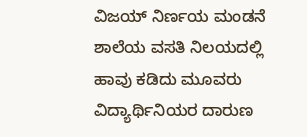ವಿಜಯ್ ನಿರ್ಣಯ ಮಂಡನೆ
ಶಾಲೆಯ ವಸತಿ ನಿಲಯದಲ್ಲಿ ಹಾವು ಕಡಿದು ಮೂವರು ವಿದ್ಯಾರ್ಥಿನಿಯರ ದಾರುಣ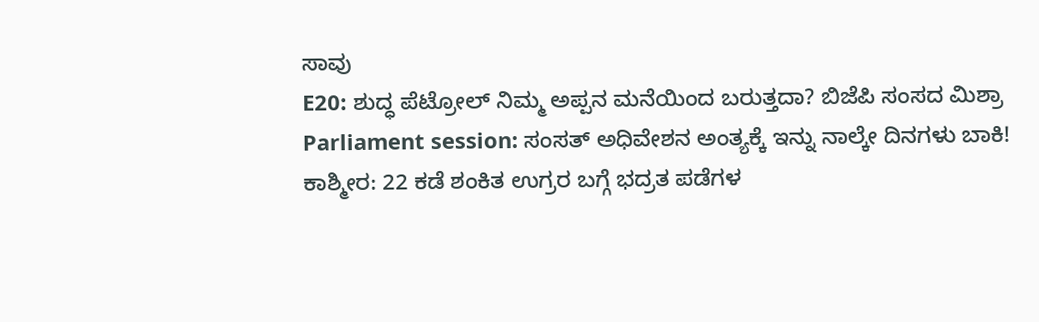ಸಾವು
E20: ಶುದ್ಧ ಪೆಟ್ರೋಲ್ ನಿಮ್ಮ ಅಪ್ಪನ ಮನೆಯಿಂದ ಬರುತ್ತದಾ? ಬಿಜೆಪಿ ಸಂಸದ ಮಿಶ್ರಾ
Parliament session: ಸಂಸತ್ ಅಧಿವೇಶನ ಅಂತ್ಯಕ್ಕೆ ಇನ್ನು ನಾಲ್ಕೇ ದಿನಗಳು ಬಾಕಿ!
ಕಾಶ್ಮೀರ: 22 ಕಡೆ ಶಂಕಿತ ಉಗ್ರರ ಬಗ್ಗೆ ಭದ್ರತ ಪಡೆಗಳ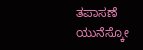ತಪಾಸಣೆ
ಯುನೆಸ್ಕೋ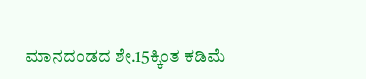ಮಾನದಂಡದ ಶೇ.15ಕ್ಕಿಂತ ಕಡಿಮೆ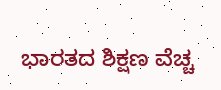ಭಾರತದ ಶಿಕ್ಷಣ ವೆಚ್ಚ